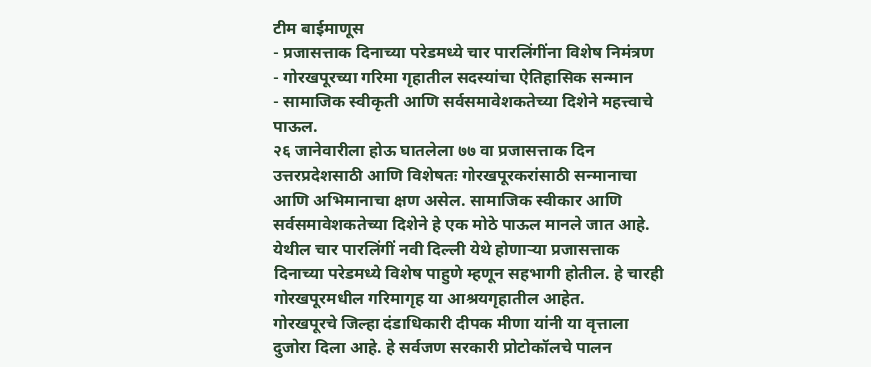टीम बाईमाणूस
- प्रजासत्ताक दिनाच्या परेडमध्ये चार पारलिंगींना विशेष निमंत्रण
- गोरखपूरच्या गरिमा गृहातील सदस्यांचा ऐतिहासिक सन्मान
- सामाजिक स्वीकृती आणि सर्वसमावेशकतेच्या दिशेने महत्त्वाचे पाऊल.
२६ जानेवारीला होऊ घातलेला ७७ वा प्रजासत्ताक दिन उत्तरप्रदेशसाठी आणि विशेषतः गोरखपूरकरांसाठी सन्मानाचा आणि अभिमानाचा क्षण असेल. सामाजिक स्वीकार आणि सर्वसमावेशकतेच्या दिशेने हे एक मोठे पाऊल मानले जात आहे. येथील चार पारलिंगीं नवी दिल्ली येथे होणाऱ्या प्रजासत्ताक दिनाच्या परेडमध्ये विशेष पाहुणे म्हणून सहभागी होतील. हे चारही गोरखपूरमधील गरिमागृह या आश्रयगृहातील आहेत.
गोरखपूरचे जिल्हा दंडाधिकारी दीपक मीणा यांनी या वृत्ताला दुजोरा दिला आहे. हे सर्वजण सरकारी प्रोटोकॉलचे पालन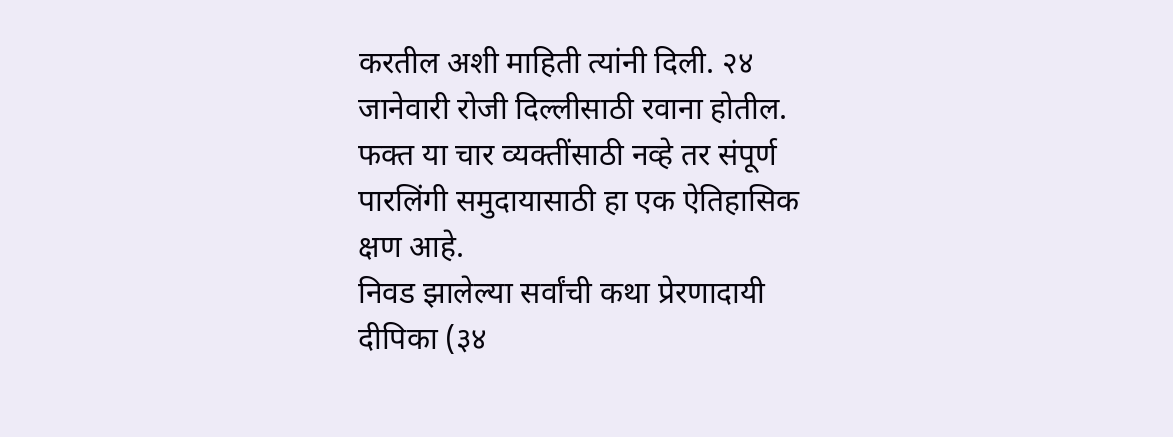करतील अशी माहिती त्यांनी दिली. २४ जानेवारी रोजी दिल्लीसाठी रवाना होतील. फक्त या चार व्यक्तींसाठी नव्हे तर संपूर्ण पारलिंगी समुदायासाठी हा एक ऐतिहासिक क्षण आहे.
निवड झालेल्या सर्वांची कथा प्रेरणादायी
दीपिका (३४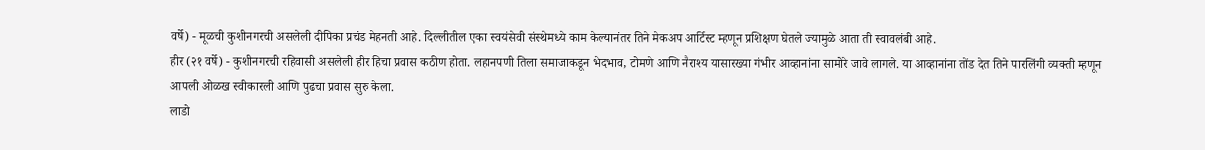वर्षे) - मूळची कुशीनगरची असलेली दीपिका प्रचंड मेहनती आहे. दिल्लीतील एका स्वयंसेवी संस्थेमध्ये काम केल्यानंतर तिने मेकअप आर्टिस्ट म्हणून प्रशिक्षण घेतले ज्यामुळे आता ती स्वावलंबी आहे.
हीर (२१ वर्षे) - कुशीनगरची रहिवासी असलेली हीर हिचा प्रवास कठीण होता. लहानपणी तिला समाजाकडून भेदभाव, टोमणे आणि नैराश्य यासारख्या गंभीर आव्हानांना सामोरे जावे लागले. या आव्हानांना तोंड देत तिने पारलिंगी व्यक्ती म्हणून आपली ओळख स्वीकारली आणि पुढचा प्रवास सुरु केला.
लाडो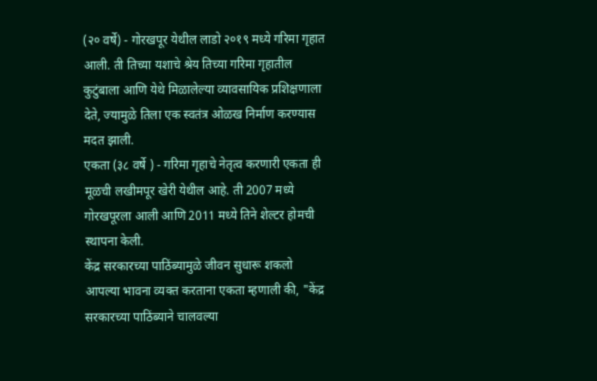(२० वर्षे) - गोरखपूर येथील लाडो २०१९ मध्ये गरिमा गृहात आली. ती तिच्या यशाचे श्रेय तिच्या गरिमा गृहातील कुटुंबाला आणि येथे मिळालेल्या व्यावसायिक प्रशिक्षणाला देते, ज्यामुळे तिला एक स्वतंत्र ओळख निर्माण करण्यास मदत झाली.
एकता (३८ वर्षे ) - गरिमा गृहाचे नेतृत्व करणारी एकता ही मूळची लखीमपूर खेरी येथील आहे. ती 2007 मध्ये गोरखपूरला आली आणि 2011 मध्ये तिने शेल्टर होमची स्थापना केली.
केंद्र सरकारच्या पाठिंब्यामुळे जीवन सुधारू शकलो
आपल्या भावना व्यक्त करताना एकता म्हणाली की, "केंद्र सरकारच्या पाठिंब्याने चालवल्या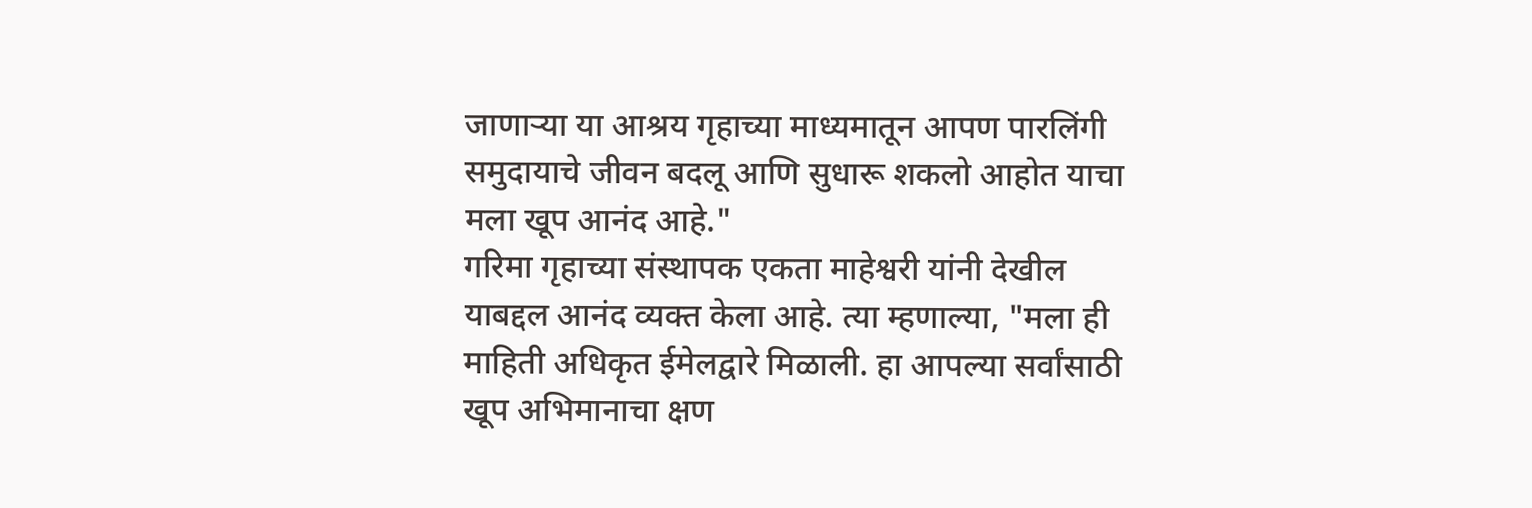जाणाऱ्या या आश्रय गृहाच्या माध्यमातून आपण पारलिंगी समुदायाचे जीवन बदलू आणि सुधारू शकलो आहोत याचा मला खूप आनंद आहे."
गरिमा गृहाच्या संस्थापक एकता माहेश्वरी यांनी देखील याबद्दल आनंद व्यक्त केला आहे. त्या म्हणाल्या, "मला ही माहिती अधिकृत ईमेलद्वारे मिळाली. हा आपल्या सर्वांसाठी खूप अभिमानाचा क्षण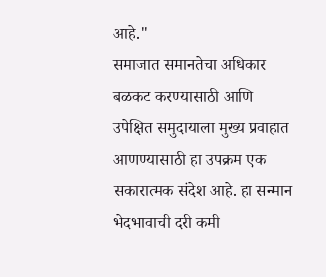आहे."
समाजात समानतेचा अधिकार बळकट करण्यासाठी आणि उपेक्षित समुदायाला मुख्य प्रवाहात आणण्यासाठी हा उपक्रम एक सकारात्मक संदेश आहे. हा सन्मान भेदभावाची दरी कमी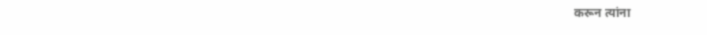करून त्यांना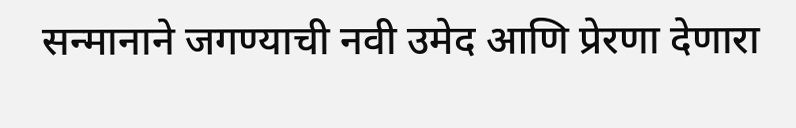सन्मानाने जगण्याची नवी उमेद आणि प्रेरणा देणारा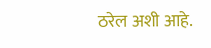ठरेल अशी आहे.